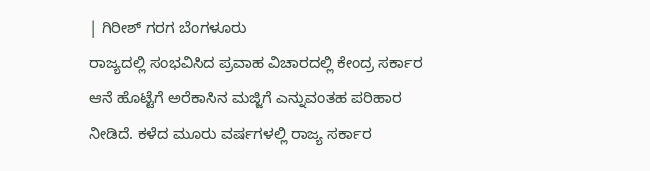| ಗಿರೀಶ್ ಗರಗ ಬೆಂಗಳೂರು
ರಾಜ್ಯದಲ್ಲಿ ಸಂಭವಿಸಿದ ಪ್ರವಾಹ ವಿಚಾರದಲ್ಲಿ ಕೇಂದ್ರ ಸರ್ಕಾರ ಆನೆ ಹೊಟ್ಟೆಗೆ ಅರೆಕಾಸಿನ ಮಜ್ಜಿಗೆ ಎನ್ನುವಂತಹ ಪರಿಹಾರ ನೀಡಿದೆ. ಕಳೆದ ಮೂರು ವರ್ಷಗಳಲ್ಲಿ ರಾಜ್ಯ ಸರ್ಕಾರ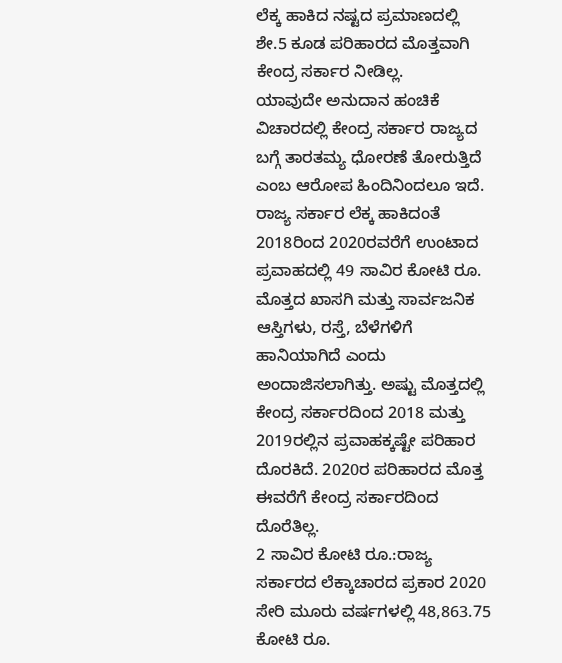ಲೆಕ್ಕ ಹಾಕಿದ ನಷ್ಟದ ಪ್ರಮಾಣದಲ್ಲಿ ಶೇ.5 ಕೂಡ ಪರಿಹಾರದ ಮೊತ್ತವಾಗಿ ಕೇಂದ್ರ ಸರ್ಕಾರ ನೀಡಿಲ್ಲ.
ಯಾವುದೇ ಅನುದಾನ ಹಂಚಿಕೆ ವಿಚಾರದಲ್ಲಿ ಕೇಂದ್ರ ಸರ್ಕಾರ ರಾಜ್ಯದ ಬಗ್ಗೆ ತಾರತಮ್ಯ ಧೋರಣೆ ತೋರುತ್ತಿದೆ ಎಂಬ ಆರೋಪ ಹಿಂದಿನಿಂದಲೂ ಇದೆ. ರಾಜ್ಯ ಸರ್ಕಾರ ಲೆಕ್ಕ ಹಾಕಿದಂತೆ 2018ರಿಂದ 2020ರವರೆಗೆ ಉಂಟಾದ ಪ್ರವಾಹದಲ್ಲಿ 49 ಸಾವಿರ ಕೋಟಿ ರೂ. ಮೊತ್ತದ ಖಾಸಗಿ ಮತ್ತು ಸಾರ್ವಜನಿಕ ಆಸ್ತಿಗಳು, ರಸ್ತೆ, ಬೆಳೆಗಳಿಗೆ ಹಾನಿಯಾಗಿದೆ ಎಂದು ಅಂದಾಜಿಸಲಾಗಿತ್ತು. ಅಷ್ಟು ಮೊತ್ತದಲ್ಲಿ ಕೇಂದ್ರ ಸರ್ಕಾರದಿಂದ 2018 ಮತ್ತು 2019ರಲ್ಲಿನ ಪ್ರವಾಹಕ್ಕಷ್ಟೇ ಪರಿಹಾರ ದೊರಕಿದೆ. 2020ರ ಪರಿಹಾರದ ಮೊತ್ತ ಈವರೆಗೆ ಕೇಂದ್ರ ಸರ್ಕಾರದಿಂದ ದೊರೆತಿಲ್ಲ.
2 ಸಾವಿರ ಕೋಟಿ ರೂ.:ರಾಜ್ಯ ಸರ್ಕಾರದ ಲೆಕ್ಕಾಚಾರದ ಪ್ರಕಾರ 2020 ಸೇರಿ ಮೂರು ವರ್ಷಗಳಲ್ಲಿ 48,863.75 ಕೋಟಿ ರೂ.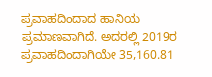ಪ್ರವಾಹದಿಂದಾದ ಹಾನಿಯ ಪ್ರಮಾಣವಾಗಿದೆ. ಅದರಲ್ಲಿ 2019ರ ಪ್ರವಾಹದಿಂದಾಗಿಯೇ 35,160.81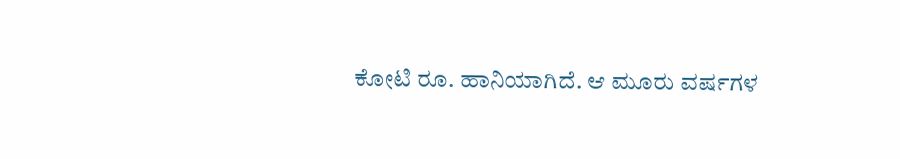ಕೋಟಿ ರೂ. ಹಾನಿಯಾಗಿದೆ. ಆ ಮೂರು ವರ್ಷಗಳ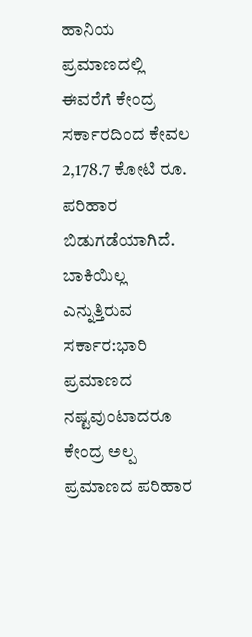ಹಾನಿಯ ಪ್ರಮಾಣದಲ್ಲಿ ಈವರೆಗೆ ಕೇಂದ್ರ ಸರ್ಕಾರದಿಂದ ಕೇವಲ 2,178.7 ಕೋಟಿ ರೂ. ಪರಿಹಾರ ಬಿಡುಗಡೆಯಾಗಿದೆ.
ಬಾಕಿಯಿಲ್ಲ ಎನ್ನುತ್ತಿರುವ ಸರ್ಕಾರ:ಭಾರಿ ಪ್ರಮಾಣದ ನಷ್ಟವುಂಟಾದರೂ ಕೇಂದ್ರ ಅಲ್ಪ ಪ್ರಮಾಣದ ಪರಿಹಾರ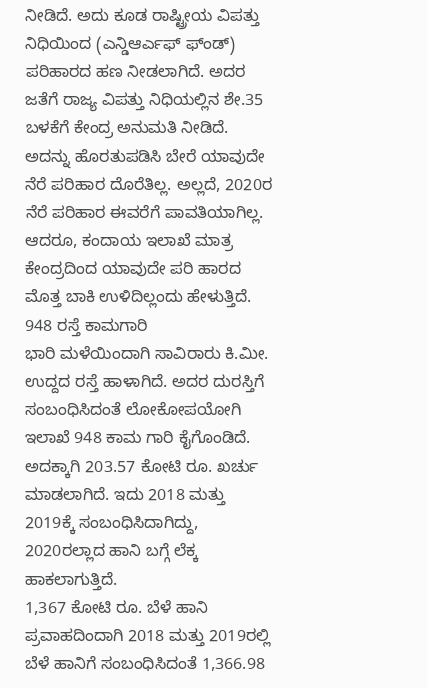ನೀಡಿದೆ. ಅದು ಕೂಡ ರಾಷ್ಟ್ರೀಯ ವಿಪತ್ತು ನಿಧಿಯಿಂದ (ಎನ್ಡಿಆರ್ಎಫ್ ಫ್ಂಡ್) ಪರಿಹಾರದ ಹಣ ನೀಡಲಾಗಿದೆ. ಅದರ ಜತೆಗೆ ರಾಜ್ಯ ವಿಪತ್ತು ನಿಧಿಯಲ್ಲಿನ ಶೇ.35 ಬಳಕೆಗೆ ಕೇಂದ್ರ ಅನುಮತಿ ನೀಡಿದೆ. ಅದನ್ನು ಹೊರತುಪಡಿಸಿ ಬೇರೆ ಯಾವುದೇ ನೆರೆ ಪರಿಹಾರ ದೊರೆತಿಲ್ಲ. ಅಲ್ಲದೆ, 2020ರ ನೆರೆ ಪರಿಹಾರ ಈವರೆಗೆ ಪಾವತಿಯಾಗಿಲ್ಲ. ಆದರೂ, ಕಂದಾಯ ಇಲಾಖೆ ಮಾತ್ರ ಕೇಂದ್ರದಿಂದ ಯಾವುದೇ ಪರಿ ಹಾರದ ಮೊತ್ತ ಬಾಕಿ ಉಳಿದಿಲ್ಲಂದು ಹೇಳುತ್ತಿದೆ.
948 ರಸ್ತೆ ಕಾಮಗಾರಿ
ಭಾರಿ ಮಳೆಯಿಂದಾಗಿ ಸಾವಿರಾರು ಕಿ.ಮೀ. ಉದ್ದದ ರಸ್ತೆ ಹಾಳಾಗಿದೆ. ಅದರ ದುರಸ್ತಿಗೆ ಸಂಬಂಧಿಸಿದಂತೆ ಲೋಕೋಪಯೋಗಿ ಇಲಾಖೆ 948 ಕಾಮ ಗಾರಿ ಕೈಗೊಂಡಿದೆ. ಅದಕ್ಕಾಗಿ 203.57 ಕೋಟಿ ರೂ. ಖರ್ಚು ಮಾಡಲಾಗಿದೆ. ಇದು 2018 ಮತ್ತು 2019ಕ್ಕೆ ಸಂಬಂಧಿಸಿದಾಗಿದ್ದು, 2020ರಲ್ಲಾದ ಹಾನಿ ಬಗ್ಗೆ ಲೆಕ್ಕ ಹಾಕಲಾಗುತ್ತಿದೆ.
1,367 ಕೋಟಿ ರೂ. ಬೆಳೆ ಹಾನಿ
ಪ್ರವಾಹದಿಂದಾಗಿ 2018 ಮತ್ತು 2019ರಲ್ಲಿ ಬೆಳೆ ಹಾನಿಗೆ ಸಂಬಂಧಿಸಿದಂತೆ 1,366.98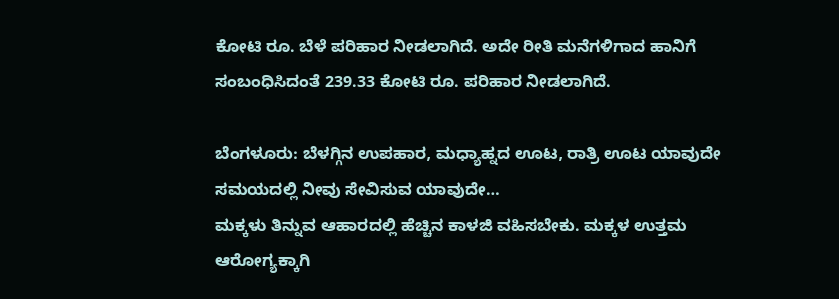ಕೋಟಿ ರೂ. ಬೆಳೆ ಪರಿಹಾರ ನೀಡಲಾಗಿದೆ. ಅದೇ ರೀತಿ ಮನೆಗಳಿಗಾದ ಹಾನಿಗೆ ಸಂಬಂಧಿಸಿದಂತೆ 239.33 ಕೋಟಿ ರೂ. ಪರಿಹಾರ ನೀಡಲಾಗಿದೆ.

ಬೆಂಗಳೂರು: ಬೆಳಗ್ಗಿನ ಉಪಹಾರ, ಮಧ್ಯಾಹ್ನದ ಊಟ, ರಾತ್ರಿ ಊಟ ಯಾವುದೇ ಸಮಯದಲ್ಲಿ ನೀವು ಸೇವಿಸುವ ಯಾವುದೇ…
ಮಕ್ಕಳು ತಿನ್ನುವ ಆಹಾರದಲ್ಲಿ ಹೆಚ್ಚಿನ ಕಾಳಜಿ ವಹಿಸಬೇಕು. ಮಕ್ಕಳ ಉತ್ತಮ ಆರೋಗ್ಯಕ್ಕಾಗಿ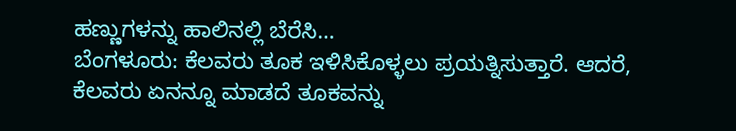ಹಣ್ಣುಗಳನ್ನು ಹಾಲಿನಲ್ಲಿ ಬೆರೆಸಿ…
ಬೆಂಗಳೂರು: ಕೆಲವರು ತೂಕ ಇಳಿಸಿಕೊಳ್ಳಲು ಪ್ರಯತ್ನಿಸುತ್ತಾರೆ. ಆದರೆ, ಕೆಲವರು ಏನನ್ನೂ ಮಾಡದೆ ತೂಕವನ್ನು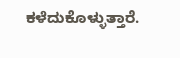ಕಳೆದುಕೊಳ್ಳುತ್ತಾರೆ.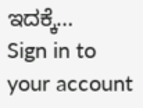ಇದಕ್ಕೆ…
Sign in to your account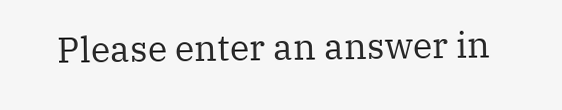Please enter an answer in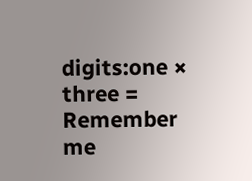digits:one × three =
Remember me